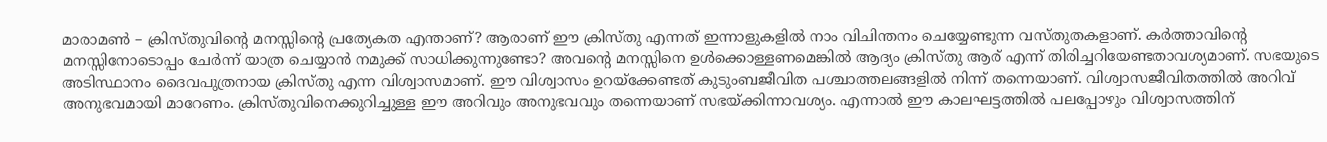മാരാമൺ – ക്രിസ്തുവിന്റെ മനസ്സിന്റെ പ്രത്യേകത എന്താണ്? ആരാണ് ഈ ക്രിസ്തു എന്നത് ഇന്നാളുകളിൽ നാം വിചിന്തനം ചെയ്യേണ്ടുന്ന വസ്തുതകളാണ്. കർത്താവിന്റെ മനസ്സിനോടൊപ്പം ചേർന്ന് യാത്ര ചെയ്യാൻ നമുക്ക് സാധിക്കുന്നുണ്ടോ? അവന്റെ മനസ്സിനെ ഉൾക്കൊള്ളണമെങ്കിൽ ആദ്യം ക്രിസ്തു ആര് എന്ന് തിരിച്ചറിയേണ്ടതാവശ്യമാണ്. സഭയുടെ അടിസ്ഥാനം ദൈവപുത്രനായ ക്രിസ്തു എന്ന വിശ്വാസമാണ്. ഈ വിശ്വാസം ഉറയ്ക്കേണ്ടത് കുടുംബജീവിത പശ്ചാത്തലങ്ങളിൽ നിന്ന് തന്നെയാണ്. വിശ്വാസജീവിതത്തിൽ അറിവ് അനുഭവമായി മാറേണം. ക്രിസ്തുവിനെക്കുറിച്ചുള്ള ഈ അറിവും അനുഭവവും തന്നെയാണ് സഭയ്ക്കിന്നാവശ്യം. എന്നാൽ ഈ കാലഘട്ടത്തിൽ പലപ്പോഴും വിശ്വാസത്തിന്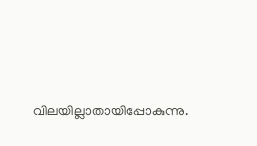വിലയില്ലാതായിപ്പോകുന്നു.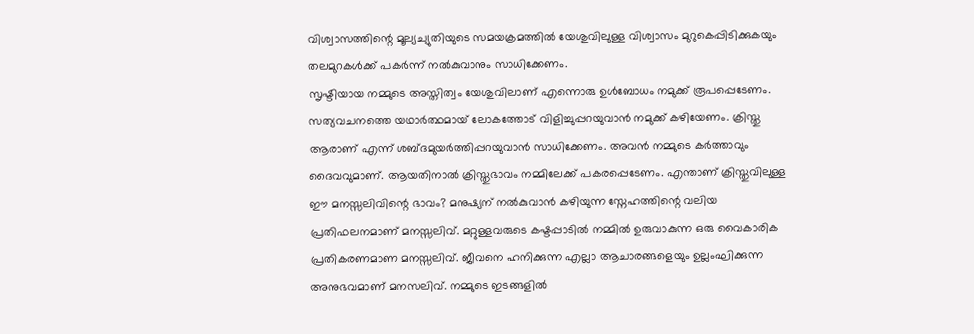വിശ്വാസത്തിന്റെ മൂല്യച്യുതിയുടെ സമയക്രമത്തിൽ യേശുവിലുള്ള വിശ്വാസം മുറുകെപ്പിടിക്കുകയും തലമുറകൾക്ക് പകർന്ന് നൽകുവാനും സാധിക്കേണം.
സൃഷ്ടിയായ നമ്മുടെ അസ്തിത്വം യേശുവിലാണ് എന്നൊരു ഉൾബോധം നമുക്ക് രൂപപ്പെടേണം. സത്യവചനത്തെ യഥാർത്ഥമായ് ലോകത്തോട് വിളിച്ചുപ്പറയുവാൻ നമുക്ക് കഴിയേണം. ക്രിസ്തു ആരാണ് എന്ന് ശബ്ദമുയർത്തിപ്പറയുവാൻ സാധിക്കേണം. അവൻ നമ്മുടെ കർത്താവും ദൈവവുമാണ്. ആയതിനാൽ ക്രിസ്തുഭാവം നമ്മിലേക്ക് പകരപ്പെടേണം. എന്താണ് ക്രിസ്തുവിലുള്ള ഈ മനസ്സലിവിന്റെ ഭാവം? മനുഷ്യന് നൽകുവാൻ കഴിയുന്ന സ്നേഹത്തിന്റെ വലിയ പ്രതിഫലനമാണ് മനസ്സലിവ്. മറ്റുള്ളവരുടെ കഷ്ടപ്പാടിൽ നമ്മിൽ ഉരുവാകുന്ന ഒരു വൈകാരിക പ്രതികരണമാണ മനസ്സലിവ്. ജീവനെ ഹനിക്കുന്ന എല്ലാ ആചാരങ്ങളെയും ഉല്ലംഘിക്കുന്ന അനുഭവമാണ് മനസലിവ്. നമ്മുടെ ഇടങ്ങളിൽ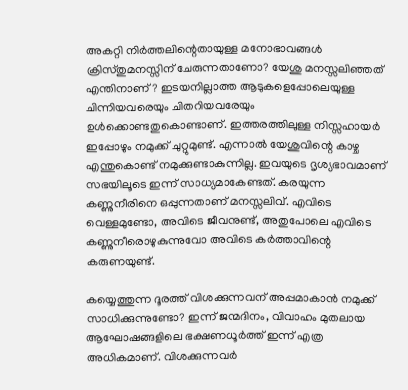അകറ്റി നിർത്തലിന്റെതായുള്ള മനോഭാവങ്ങൾ ക്രിസ്തുമനസ്സിന് ചേരുന്നതാണോ? യേശു മനസ്സലിഞ്ഞത് എന്തിനാണ്? ഇടയനില്ലാത്ത ആടുകളെപ്പോലെയുള്ള ചിന്നിയവരെയും ചിതറിയവരേയും ഉൾക്കൊണ്ടതുകൊണ്ടാണ്. ഇത്തരത്തിലുള്ള നിസ്സഹായർ ഇപ്പോഴും നമുക്ക് ചുറ്റുമുണ്ട്. എന്നാൽ യേശുവിന്റെ കാഴ്ച എന്തുകൊണ്ട് നമുക്കുണ്ടാകുന്നില്ല. ഇവയുടെ ദൃശ്യഭാവമാണ് സഭയിലൂടെ ഇന്ന് സാധ്യമാകേണ്ടത്. കരയുന്ന കണ്ണുനീരിനെ ഒപ്പുന്നതാണ് മനസ്സലിവ്. എവിടെ വെള്ളമുണ്ടോ, അവിടെ ജീവനുണ്ട്, അതുപോലെ എവിടെ കണ്ണുനീരൊഴുകുന്നുവോ അവിടെ കർത്താവിന്റെ കരുണയുണ്ട്.

കയ്യെത്തുന്ന ദൂരത്ത് വിശക്കുന്നവന് അപ്പമാകാൻ നമുക്ക് സാധിക്കുന്നുണ്ടോ? ഇന്ന് ജന്മദിനം, വിവാഹം മുതലായ ആഘോഷങ്ങളിലെ ഭക്ഷണധൂർത്ത് ഇന്ന് എത്ര അധികമാണ്. വിശക്കുന്നവർ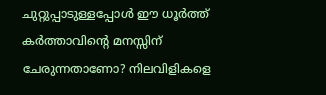ചുറ്റുപ്പാടുള്ളപ്പോൾ ഈ ധൂർത്ത് കർത്താവിന്റെ മനസ്സിന് ചേരുന്നതാണോ? നിലവിളികളെ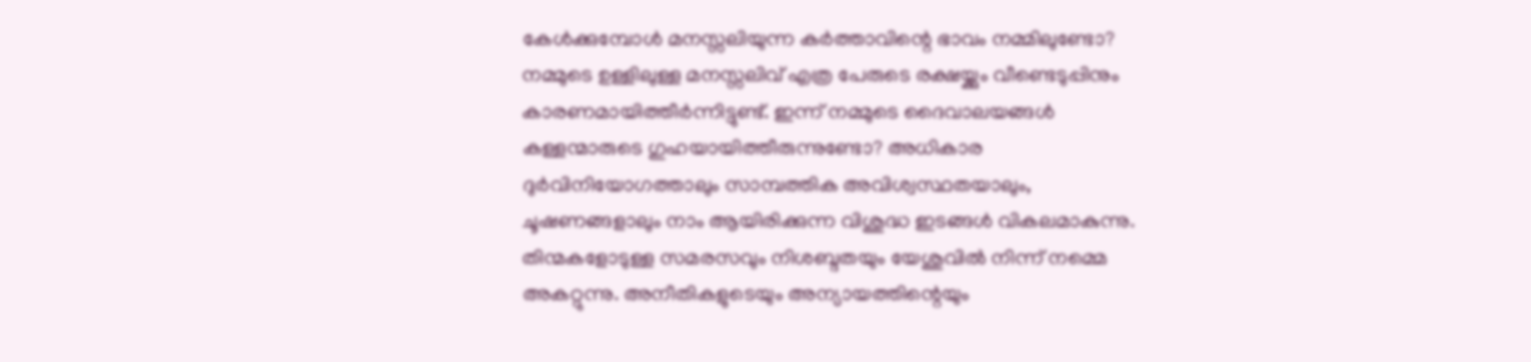കേൾക്കുമ്പോൾ മനസ്സലിയുന്ന കർത്താവിന്റെ ഭാവം നമ്മിലുണ്ടോ? നമ്മുടെ ഉള്ളിലുള്ള മനസ്സലിവ് എത്ര പേരുടെ രക്ഷയ്ക്കും വീണ്ടെടുപ്പിനും കാരണമായിത്തീർന്നിട്ടുണ്ട്. ഇന്ന് നമ്മുടെ ദൈവാലയങ്ങൾ കള്ളന്മാരുടെ ഗുഹയായിത്തീരുന്നുണ്ടോ? അധികാര ദുർവിനിയോഗത്താലും സാമ്പത്തിക അവിശ്വസ്ഥതയാലും, ചൂഷണങ്ങളാലും നാം ആയിരിക്കുന്ന വിശുദ്ധ ഇടങ്ങൾ വികലമാകുന്നു. തിന്മകളോടുള്ള സമരസവും നിശബ്ദതയും യേശുവിൽ നിന്ന് നമ്മെ അകറ്റുന്നു. അനീതികളുടെയും അന്യായത്തിന്റെയും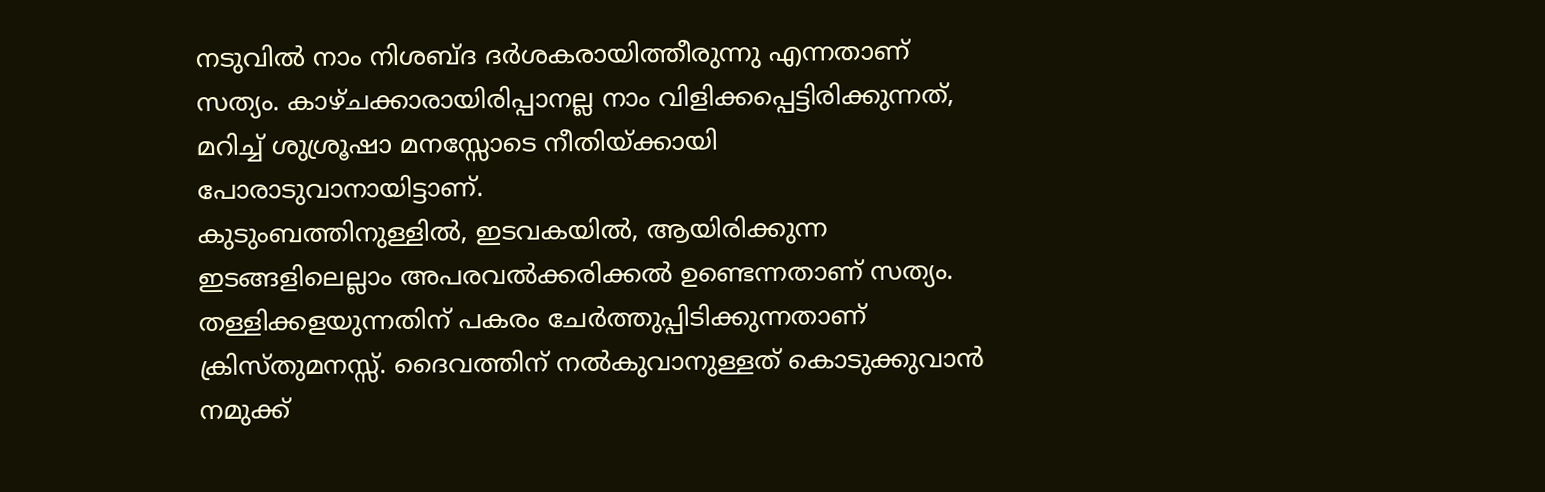നടുവിൽ നാം നിശബ്ദ ദർശകരായിത്തീരുന്നു എന്നതാണ് സത്യം. കാഴ്ചക്കാരായിരിപ്പാനല്ല നാം വിളിക്കപ്പെട്ടിരിക്കുന്നത്, മറിച്ച് ശുശ്രൂഷാ മനസ്സോടെ നീതിയ്ക്കായി പോരാടുവാനായിട്ടാണ്.
കുടുംബത്തിനുള്ളിൽ, ഇടവകയിൽ, ആയിരിക്കുന്ന ഇടങ്ങളിലെല്ലാം അപരവൽക്കരിക്കൽ ഉണ്ടെന്നതാണ് സത്യം. തള്ളിക്കളയുന്നതിന് പകരം ചേർത്തുപ്പിടിക്കുന്നതാണ് ക്രിസ്തുമനസ്സ്. ദൈവത്തിന് നൽകുവാനുള്ളത് കൊടുക്കുവാൻ നമുക്ക്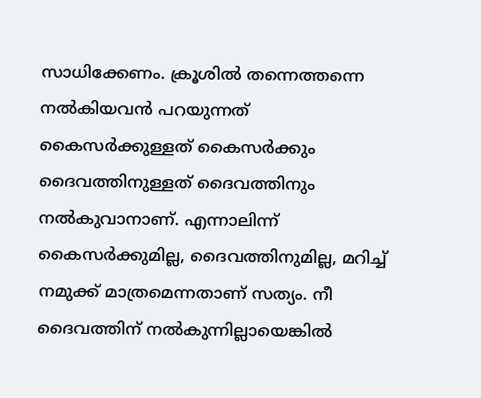സാധിക്കേണം. ക്രൂശിൽ തന്നെത്തന്നെ നൽകിയവൻ പറയുന്നത് കൈസർക്കുള്ളത് കൈസർക്കും ദൈവത്തിനുള്ളത് ദൈവത്തിനും നൽകുവാനാണ്. എന്നാലിന്ന് കൈസർക്കുമില്ല, ദൈവത്തിനുമില്ല, മറിച്ച് നമുക്ക് മാത്രമെന്നതാണ് സത്യം. നീ ദൈവത്തിന് നൽകുന്നില്ലായെങ്കിൽ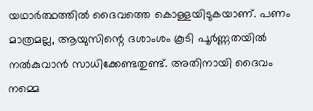യഥാർത്ഥത്തിൽ ദൈവത്തെ കൊള്ളയിടുകയാണ്. പണം മാത്രമല്ല, ആയുസിന്റെ ദശാംശം കൂടി പൂർണ്ണതയിൽ നൽകുവാൻ സാധിക്കേണ്ടതുണ്ട്. അതിനായി ദൈവം നമ്മെ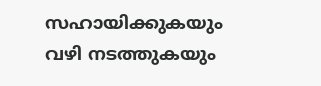സഹായിക്കുകയും വഴി നടത്തുകയും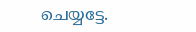ചെയ്യട്ടേ.